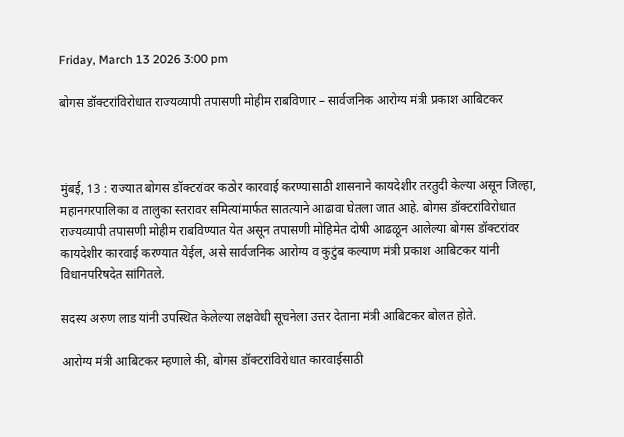Friday, March 13 2026 3:00 pm

बोगस डॉक्टरांविरोधात राज्यव्यापी तपासणी मोहीम राबविणार – सार्वजनिक आरोग्य मंत्री प्रकाश आबिटकर



मुंबई, 13 : राज्यात बोगस डॉक्टरांवर कठोर कारवाई करण्यासाठी शासनाने कायदेशीर तरतुदी केल्या असून जिल्हा, महानगरपालिका व तालुका स्तरावर समित्यांमार्फत सातत्याने आढावा घेतला जात आहे. बोगस डॉक्टरांविरोधात राज्यव्यापी तपासणी मोहीम राबविण्यात येत असून तपासणी मोहिमेत दोषी आढळून आलेल्या बोगस डॉक्टरांवर कायदेशीर कारवाई करण्यात येईल, असे सार्वजनिक आरोग्य व कुटुंब कल्याण मंत्री प्रकाश आबिटकर यांनी विधानपरिषदेत सांगितले.

सदस्य अरुण लाड यांनी उपस्थित केलेल्या लक्षवेधी सूचनेला उत्तर देताना मंत्री आबिटकर बोलत होते.

आरोग्य मंत्री आबिटकर म्हणाले की, बोगस डॉक्टरांविरोधात कारवाईसाठी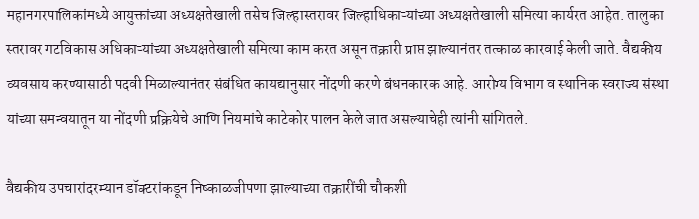महानगरपालिकांमध्ये आयुक्तांच्या अध्यक्षतेखाली तसेच जिल्हास्तरावर जिल्हाधिकाऱ्यांच्या अध्यक्षतेखाली समित्या कार्यरत आहेत. तालुका स्तरावर गटविकास अधिकाऱ्यांच्या अध्यक्षतेखाली समित्या काम करत असून तक्रारी प्राप्त झाल्यानंतर तत्काळ कारवाई केली जाते. वैद्यकीय व्यवसाय करण्यासाठी पदवी मिळाल्यानंतर संबंधित कायद्यानुसार नोंदणी करणे बंधनकारक आहे. आरोग्य विभाग व स्थानिक स्वराज्य संस्था यांच्या समन्वयातून या नोंदणी प्रक्रियेचे आणि नियमांचे काटेकोर पालन केले जात असल्याचेही त्यांनी सांगितले.

वैद्यकीय उपचारांदरम्यान डॉक्टरांकडून निष्काळजीपणा झाल्याच्या तक्रारींची चौकशी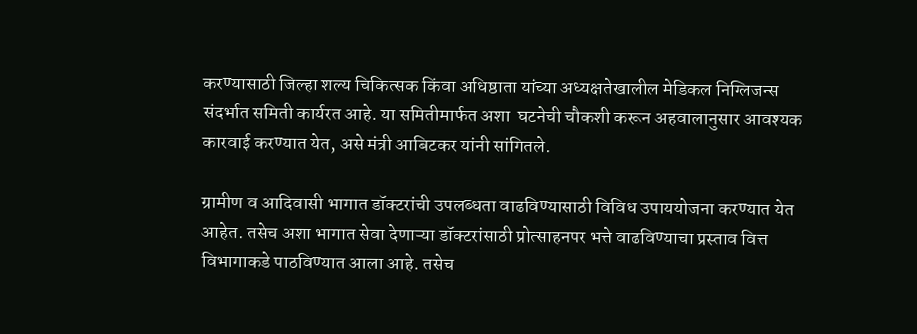करण्यासाठी जिल्हा शल्य चिकित्सक किंवा अधिष्ठाता यांच्या अध्यक्षतेखालील मेडिकल निग्लिजन्स संदर्भात समिती कार्यरत आहे. या समितीमार्फत अशा  घटनेची चौकशी करून अहवालानुसार आवश्यक कारवाई करण्यात येत, असे मंत्री आबिटकर यांनी सांगितले.

ग्रामीण व आदिवासी भागात डॉक्टरांची उपलब्धता वाढविण्यासाठी विविध उपाययोजना करण्यात येत आहेत. तसेच अशा भागात सेवा देणाऱ्या डॉक्टरांसाठी प्रोत्साहनपर भत्ते वाढविण्याचा प्रस्ताव वित्त विभागाकडे पाठविण्यात आला आहे. तसेच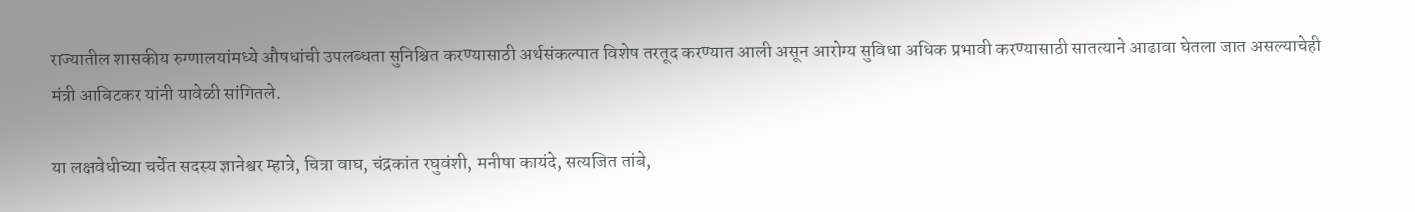राज्यातील शासकीय रुग्णालयांमध्ये औषधांची उपलब्धता सुनिश्चित करण्यासाठी अर्थसंकल्पात विशेष तरतूद करण्यात आली असून आरोग्य सुविधा अधिक प्रभावी करण्यासाठी सातत्याने आढावा घेतला जात असल्याचेही मंत्री आबिटकर यांनी यावेळी सांगितले.

या लक्षवेधीच्या चर्चेत सदस्य ज्ञानेश्वर म्हात्रे, चित्रा वाघ, चंद्रकांत रघुवंशी, मनीषा कायंदे, सत्यजित तांबे,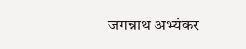जगन्नाथ अभ्यंकर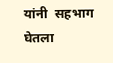यांनी  सहभाग घेतला